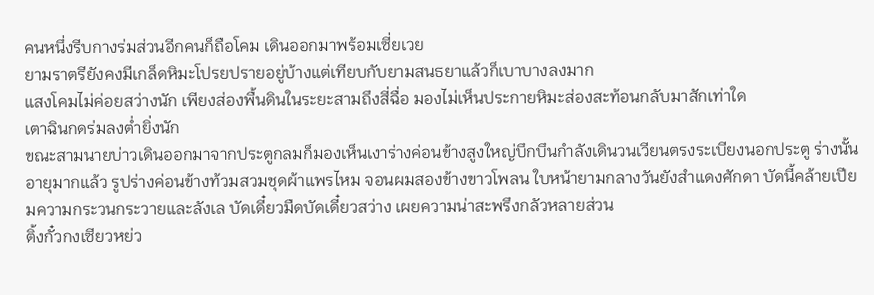คนหนึ่งรีบกางร่มส่วนอีกคนก็ถือโคม เดินออกมาพร้อมเซี่ยเวย
ยามราตรียังคงมีเกล็ดหิมะโปรยปรายอยู่บ้างแต่เทียบกับยามสนธยาแล้วก็เบาบางลงมาก
แสงโคมไม่ค่อยสว่างนัก เพียงส่องพื้นดินในระยะสามถึงสี่ฉื่อ มองไม่เห็นประกายหิมะส่องสะท้อนกลับมาสักเท่าใด
เตาฉินกดร่มลงต่ำยิ่งนัก
ขณะสามนายบ่าวเดินออกมาจากประตูกลมก็มองเห็นเงาร่างค่อนข้างสูงใหญ่บึกบึนกำลังเดินวนเวียนตรงระเบียงนอกประตู ร่างนั้นอายุมากแล้ว รูปร่างค่อนข้างท้วมสวมชุดผ้าแพรไหม จอนผมสองข้างขาวโพลน ใบหน้ายามกลางวันยังสำแดงศักดา บัดนี้คล้ายเปียมความกระวนกระวายและลังเล บัดเดี๋ยวมืดบัดเดี๋ยวสว่าง เผยความน่าสะพรึงกลัวหลายส่วน
ติ้งกั๋วกงเซียวหย่ว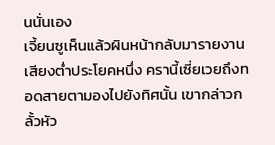นนั่นเอง
เจี้ยนซูเห็นแล้วผินหน้ากลับมารายงานเสียงต่ำประโยคหนึ่ง ครานี้เซี่ยเวยถึงทอดสายตามองไปยังทิศนั้น เขากล่าวกลั้วหัว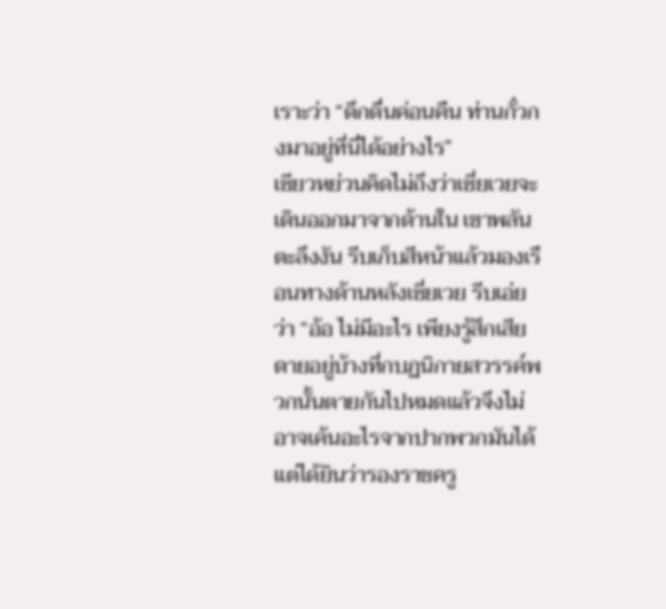เราะว่า “ดึกดื่นค่อนคืน ท่านกั๋วกงมาอยู่ที่นี่ได้อย่างไร”
เซียวหย่วนคิดไม่ถึงว่าเซี่ยเวยจะเดินออกมาจากด้านใน เขาพลันตะลึงงัน รีบเก็บสีหน้าแล้วมองเรือนทางด้านหลังเซี่ยเวย รีบเอ่ยว่า “อ้อ ไม่มีอะไร เพียงรู้สึกเสียดายอยู่บ้างที่กบฏนิกายสวรรค์พวกนั้นตายกันไปหมดแล้วจึงไม่อาจเค้นอะไรจากปากพวกมันได้ แต่ได้ยินว่ารองราชครู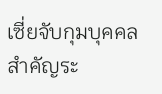เซี่ยจับกุมบุคคลสำคัญระ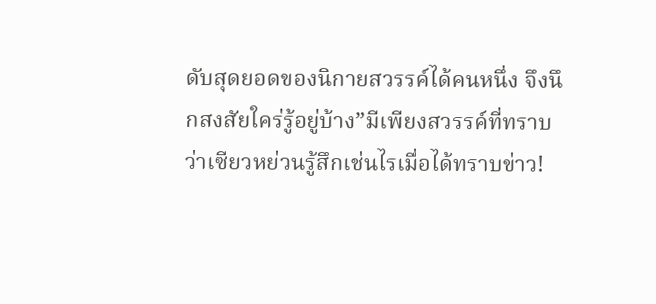ดับสุดยอดของนิกายสวรรค์ได้คนหนึ่ง จึงนึกสงสัยใคร่รู้อยู่บ้าง”มีเพียงสวรรค์ที่ทราบว่าเซียวหย่วนรู้สึกเช่นไรเมื่อได้ทราบข่าว!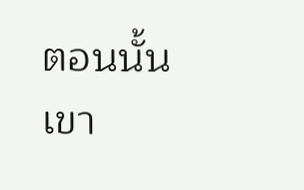ตอนนั้นเขา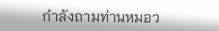กำลังถามท่านหมอว